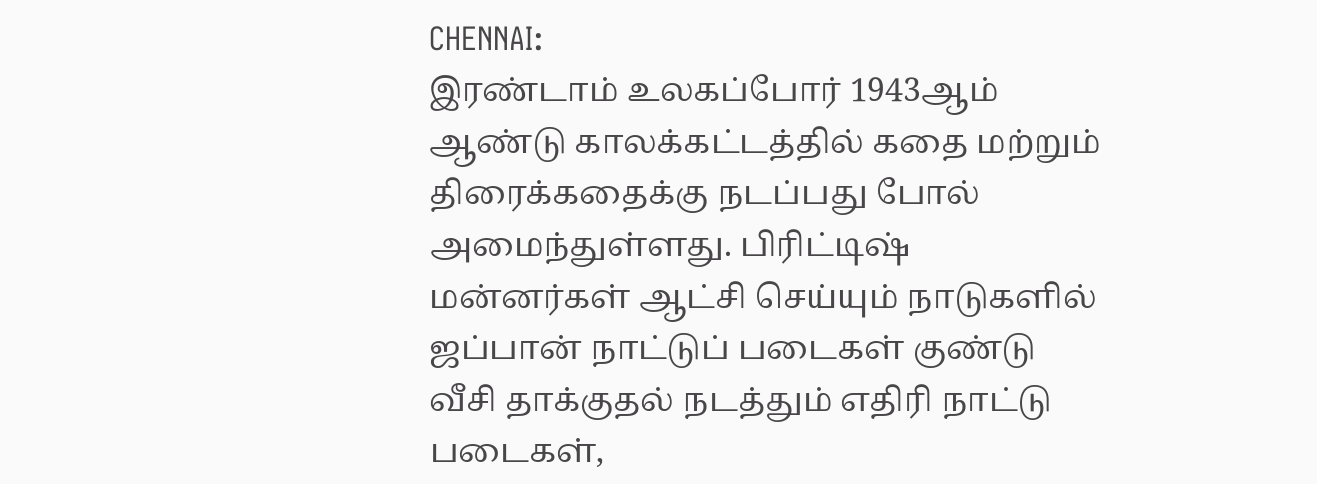CHENNAI:
இரண்டாம் உலகப்போர் 1943ஆம் ஆண்டு காலக்கட்டத்தில் கதை மற்றும் திரைக்கதைக்கு நடப்பது போல் அமைந்துள்ளது. பிரிட்டிஷ் மன்னர்கள் ஆட்சி செய்யும் நாடுகளில் ஜப்பான் நாட்டுப் படைகள் குண்டு வீசி தாக்குதல் நடத்தும் எதிரி நாட்டு படைகள்,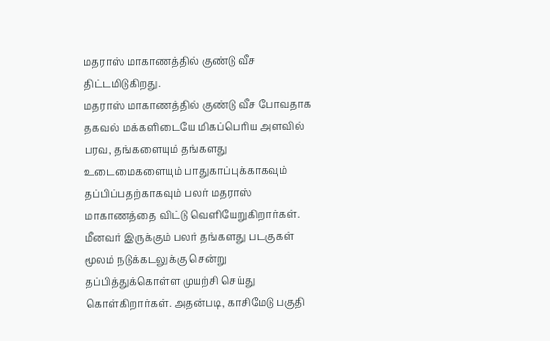மதராஸ் மாகாணத்தில் குண்டு வீச திட்டமிடுகிறது.
மதராஸ் மாகாணத்தில் குண்டு வீச போவதாக தகவல் மக்களிடையே மிகப்பெரிய அளவில் பரவ, தங்களையும் தங்களது உடைமைகளையும் பாதுகாப்புக்காகவும் தப்பிப்பதற்காகவும் பலர் மதராஸ் மாகாணத்தை விட்டு வெளியேறுகிறார்கள்.
மீனவர் இருக்கும் பலர் தங்களது படகுகள் மூலம் நடுக்கடலுக்கு சென்று தப்பித்துக்கொள்ள முயற்சி செய்து கொள்கிறார்கள். அதன்படி, காசிமேடு பகுதி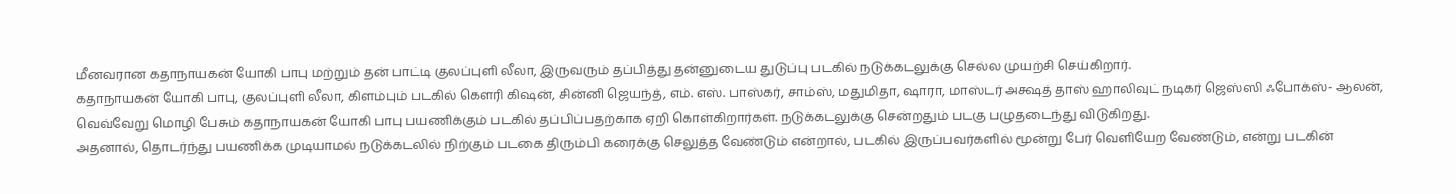மீனவரான கதாநாயகன் யோகி பாபு மற்றும் தன் பாட்டி குலப்புளி லீலா, இருவரும் தப்பித்து தன்னுடைய துடுப்பு படகில் நடுக்கடலுக்கு செல்ல முயற்சி செய்கிறார்.
கதாநாயகன் யோகி பாபு, குலப்புளி லீலா, கிளம்பும் படகில் கௌரி கிஷன், சின்னி ஜெயந்த், எம். எஸ். பாஸ்கர், சாம்ஸ், மதுமிதா, ஷாரா, மாஸ்டர் அக்ஷத் தாஸ் ஹாலிவுட் நடிகர் ஜெஸ்ஸி ஃபோக்ஸ்- ஆலன், வெவ்வேறு மொழி பேசும் கதாநாயகன் யோகி பாபு பயணிக்கும் படகில் தப்பிப்பதற்காக ஏறி கொள்கிறார்கள். நடுக்கடலுக்கு சென்றதும் படகு பழுதடைந்து விடுகிறது.
அதனால், தொடர்ந்து பயணிக்க முடியாமல் நடுக்கடலில் நிற்கும் படகை திரும்பி கரைக்கு செலுத்த வேண்டும் என்றால், படகில் இருப்பவர்களில் மூன்று பேர் வெளியேற வேண்டும், என்று படகின்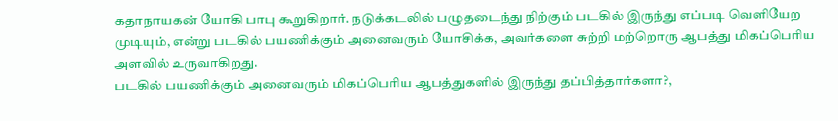கதாநாயகன் யோகி பாபு கூறுகிறார். நடுக்கடலில் பழுதடைந்து நிற்கும் படகில் இருந்து எப்படி வெளியேற முடியும், என்று படகில் பயணிக்கும் அனைவரும் யோசிக்க, அவர்களை சுற்றி மற்றொரு ஆபத்து மிகப்பெரிய அளவில் உருவாகிறது.
படகில் பயணிக்கும் அனைவரும் மிகப்பெரிய ஆபத்துகளில் இருந்து தப்பித்தார்களா?,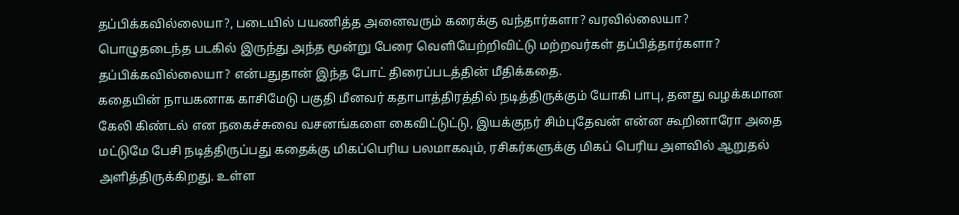தப்பிக்கவில்லையா?, படையில் பயணித்த அனைவரும் கரைக்கு வந்தார்களா? வரவில்லையா? பொழுதடைந்த படகில் இருந்து அந்த மூன்று பேரை வெளியேற்றிவிட்டு மற்றவர்கள் தப்பித்தார்களா? தப்பிக்கவில்லையா? என்பதுதான் இந்த போட் திரைப்படத்தின் மீதிக்கதை.
கதையின் நாயகனாக காசிமேடு பகுதி மீனவர் கதாபாத்திரத்தில் நடித்திருக்கும் யோகி பாபு, தனது வழக்கமான கேலி கிண்டல் என நகைச்சுவை வசனங்களை கைவிட்டுட்டு, இயக்குநர் சிம்புதேவன் என்ன கூறினாரோ அதை மட்டுமே பேசி நடித்திருப்பது கதைக்கு மிகப்பெரிய பலமாகவும், ரசிகர்களுக்கு மிகப் பெரிய அளவில் ஆறுதல் அளித்திருக்கிறது. உள்ள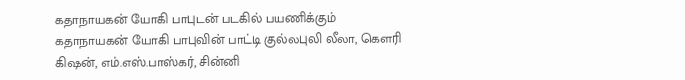கதாநாயகன் யோகி பாபுடன் படகில் பயணிக்கும் கதாநாயகன் யோகி பாபுவின் பாட்டி குல்லபுலி லீலா, கெளரி கிஷன், எம்.எஸ்.பாஸ்கர், சின்னி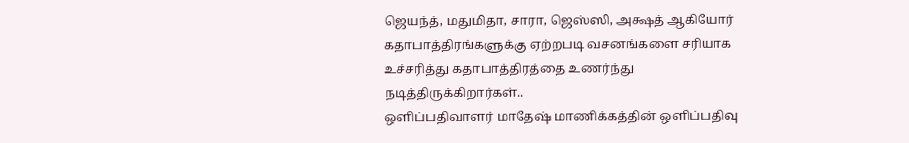ஜெயந்த், மதுமிதா, சாரா, ஜெஸ்ஸி, அக்ஷத் ஆகியோர் கதாபாத்திரங்களுக்கு ஏற்றபடி வசனங்களை சரியாக உச்சரித்து கதாபாத்திரத்தை உணர்ந்து நடித்திருக்கிறார்கள்..
ஒளிப்பதிவாளர் மாதேஷ் மாணிக்கத்தின் ஒளிப்பதிவு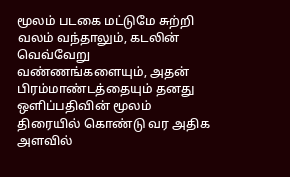மூலம் படகை மட்டுமே சுற்றி வலம் வந்தாலும், கடலின் வெவ்வேறு வண்ணங்களையும், அதன் பிரம்மாண்டத்தையும் தனது ஒளிப்பதிவின் மூலம் திரையில் கொண்டு வர அதிக அளவில்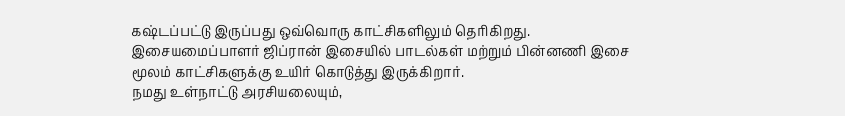கஷ்டப்பட்டு இருப்பது ஒவ்வொரு காட்சிகளிலும் தெரிகிறது.
இசையமைப்பாளர் ஜிப்ரான் இசையில் பாடல்கள் மற்றும் பின்னணி இசை மூலம் காட்சிகளுக்கு உயிர் கொடுத்து இருக்கிறார்.
நமது உள்நாட்டு அரசியலையும்,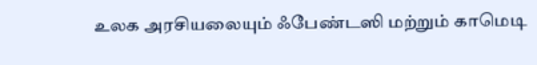உலக அரசியலையும் ஃபேண்டஸி மற்றும் காமெடி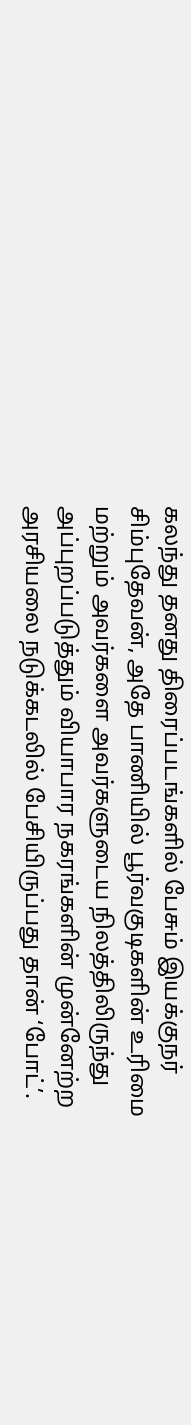கலந்து தனது திரைப்படங்களில் பேசும் இயக்குநர் சிம்புதேவன், அதே பாணியில் பூர்வகுடிகளின் உரிமை மற்றும் அவர்களை அவர்களுடைய நிலத்திலிருந்து அப்புறப்படுத்தும் வியாபார நகரங்களின் முன்னேற்ற அரசியலை நடுக்கடலில் பேசியிருப்பது தான் ‘போட்’.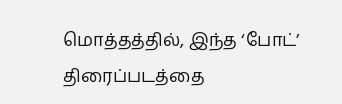மொத்தத்தில், இந்த ‘போட்’ திரைப்படத்தை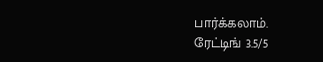பார்க்கலாம்.
ரேட்டிங் 3.5/5